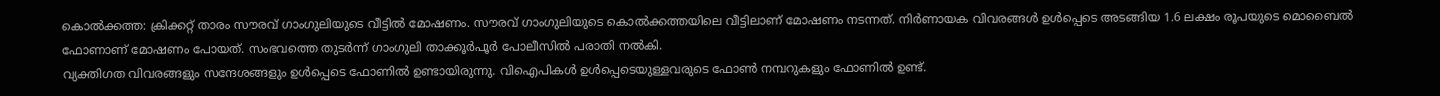കൊൽക്കത്ത: ക്രിക്കറ്റ് താരം സൗരവ് ഗാംഗുലിയുടെ വീട്ടിൽ മോഷണം. സൗരവ് ഗാംഗുലിയുടെ കൊൽക്കത്തയിലെ വീട്ടിലാണ് മോഷണം നടന്നത്. നിർണായക വിവരങ്ങൾ ഉൾപ്പെടെ അടങ്ങിയ 1.6 ലക്ഷം രൂപയുടെ മൊബൈൽ ഫോണാണ് മോഷണം പോയത്. സംഭവത്തെ തുടർന്ന് ഗാംഗുലി താക്കൂർപൂർ പോലീസിൽ പരാതി നൽകി.
വ്യക്തിഗത വിവരങ്ങളും സന്ദേശങ്ങളും ഉൾപ്പെടെ ഫോണിൽ ഉണ്ടായിരുന്നു. വിഐപികൾ ഉൾപ്പെടെയുള്ളവരുടെ ഫോൺ നമ്പറുകളും ഫോണിൽ ഉണ്ട്.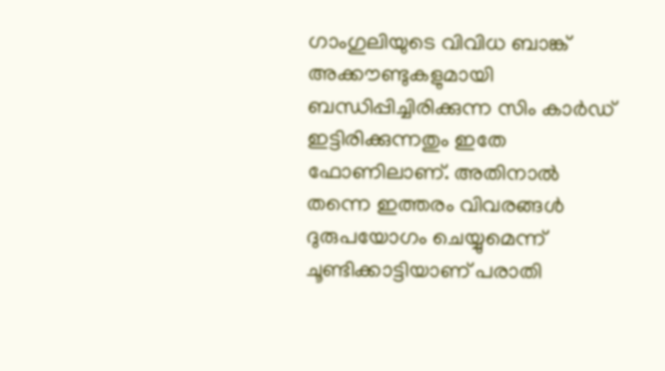ഗാംഗുലിയുടെ വിവിധ ബാങ്ക് അക്കൗണ്ടുകളുമായി ബന്ധിപ്പിച്ചിരിക്കുന്ന സിം കാർഡ് ഇട്ടിരിക്കുന്നതും ഇതേ ഫോണിലാണ്. അതിനാൽ തന്നെ ഇത്തരം വിവരങ്ങൾ ദുരുപയോഗം ചെയ്യുമെന്ന് ചൂണ്ടിക്കാട്ടിയാണ് പരാതി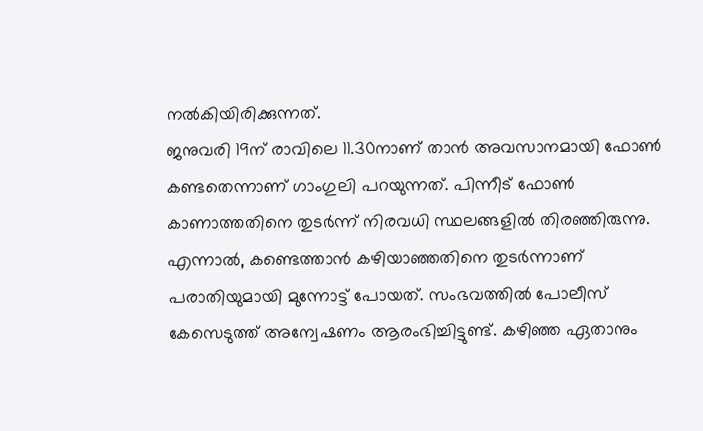നൽകിയിരിക്കുന്നത്.
ജനുവരി 19ന് രാവിലെ 11.30നാണ് താൻ അവസാനമായി ഫോൺ കണ്ടതെന്നാണ് ഗാംഗുലി പറയുന്നത്. പിന്നീട് ഫോൺ കാണാത്തതിനെ തുടർന്ന് നിരവധി സ്ഥലങ്ങളിൽ തിരഞ്ഞിരുന്നു. എന്നാൽ, കണ്ടെത്താൻ കഴിയാഞ്ഞതിനെ തുടർന്നാണ് പരാതിയുമായി മുന്നോട്ട് പോയത്. സംഭവത്തിൽ പോലീസ് കേസെടുത്ത് അന്വേഷണം ആരംഭിച്ചിട്ടുണ്ട്. കഴിഞ്ഞ ഏതാനും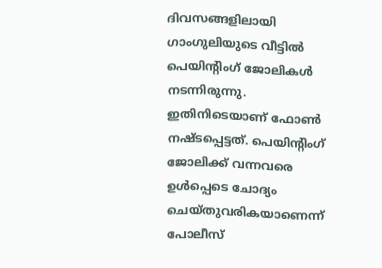ദിവസങ്ങളിലായി ഗാംഗുലിയുടെ വീട്ടിൽ പെയിന്റിംഗ് ജോലികൾ നടന്നിരുന്നു. ഇതിനിടെയാണ് ഫോൺ നഷ്ടപ്പെട്ടത്. പെയിന്റിംഗ് ജോലിക്ക് വന്നവരെ ഉൾപ്പെടെ ചോദ്യം ചെയ്തുവരികയാണെന്ന് പോലീസ്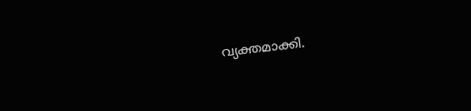വ്യക്തമാക്കി.